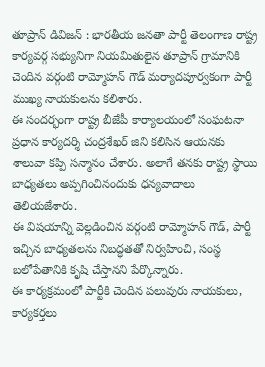తూప్రాన్ డివిజన్ : భారతీయ జనతా పార్టీ తెలంగాణ రాష్ట్ర కార్యవర్గ సభ్యునిగా నియమితులైన తూప్రాన్ గ్రామానికి చెందిన వర్గంటి రామ్మోహన్ గౌడ్ మర్యాదపూర్వకంగా పార్టీ ముఖ్య నాయకులను కలిశారు.
ఈ సందర్భంగా రాష్ట్ర బీజేపీ కార్యాలయంలో సంఘటనా ప్రధాన కార్యదర్శి చంద్రశేఖర్ జిని కలిసిన ఆయనకు శాలువా కప్పి సన్మానం చేశారు. అలాగే తనకు రాష్ట్ర స్థాయి బాధ్యతలు అప్పగించినందుకు ధన్యవాదాలు తెలియజేశారు.
ఈ విషయాన్ని వెల్లడించిన వర్గంటి రామ్మోహన్ గౌడ్, పార్టీ ఇచ్చిన బాధ్యతలను నిబద్ధతతో నిర్వహించి, సంస్థ బలోపేతానికి కృషి చేస్తానని పేర్కొన్నారు.
ఈ కార్యక్రమంలో పార్టీకి చెందిన పలువురు నాయకులు, కార్యకర్తలు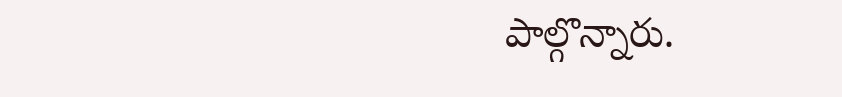పాల్గొన్నారు.